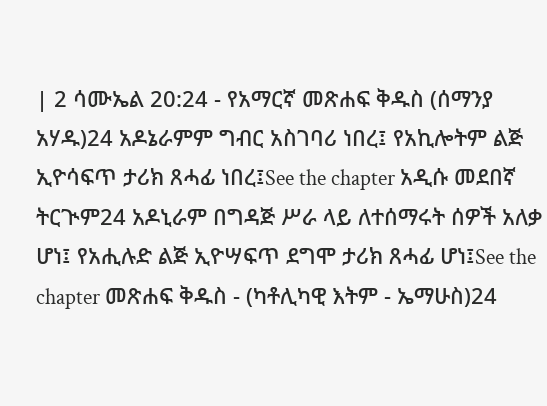| 2 ሳሙኤል 20:24 - የአማርኛ መጽሐፍ ቅዱስ (ሰማንያ አሃዱ)24 አዶኔራምም ግብር አስገባሪ ነበረ፤ የአኪሎትም ልጅ ኢዮሳፍጥ ታሪክ ጸሓፊ ነበረ፤See the chapter አዲሱ መደበኛ ትርጒም24 አዶኒራም በግዳጅ ሥራ ላይ ለተሰማሩት ሰዎች አለቃ ሆነ፤ የአሒሉድ ልጅ ኢዮሣፍጥ ደግሞ ታሪክ ጸሓፊ ሆነ፤See the chapter መጽሐፍ ቅዱስ - (ካቶሊካዊ እትም - ኤማሁስ)24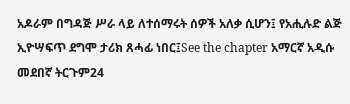አዶራም በግዳጅ ሥራ ላይ ለተሰማሩት ሰዎች አለቃ ሲሆን፤ የአሒሉድ ልጅ ኢዮሣፍጥ ደግሞ ታሪክ ጸሓፊ ነበር፤See the chapter አማርኛ አዲሱ መደበኛ ትርጉም24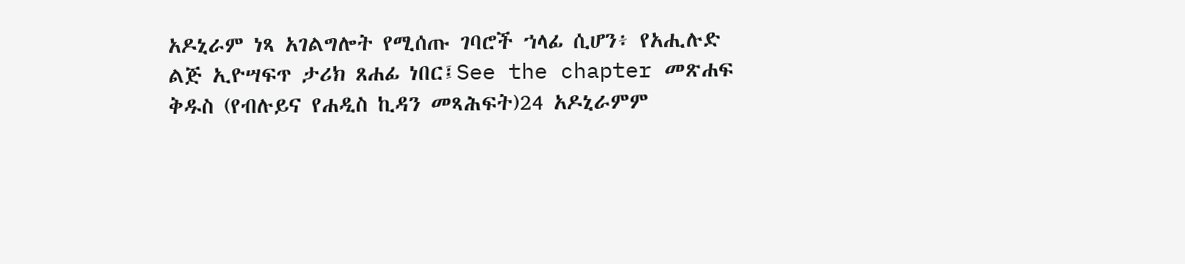አዶኒራም ነጻ አገልግሎት የሚሰጡ ገባሮች ኀላፊ ሲሆን፥ የአሒሉድ ልጅ ኢዮሣፍጥ ታሪክ ጸሐፊ ነበር፤See the chapter መጽሐፍ ቅዱስ (የብሉይና የሐዲስ ኪዳን መጻሕፍት)24 አዶኒራምም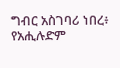ግብር አስገባሪ ነበረ፥ የአሒሉድም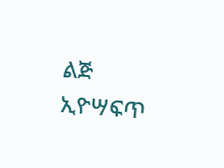ልጅ ኢዮሣፍጥ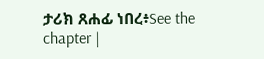ታሪክ ጸሐፊ ነበረ፥See the chapter |